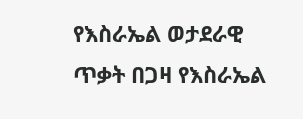የእስራኤል ወታደራዊ ጥቃት በጋዛ የእስራኤል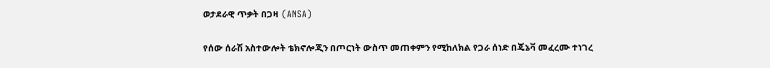ወታደራዊ ጥቃት በጋዛ  (ANSA)

የሰው ሰራሽ አስተውሎት ቴክኖሎጂን በጦርነት ውስጥ መጠቀምን የሚከለክል የጋራ ሰነድ በጄኔቫ መፈረሙ ተነገረ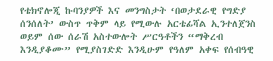የቴክኖሎጂ ኩባንያዎች እና መንግስታት ‘በወታደራዊ የግድያ ሰንሰለት’ ውስጥ ጥቅም ላይ የሚውሉ አርቴፊሻል ኢንተለጀንስ ወይም ሰው ሰራሽ አስተውሎት ሥርዓቶችን “ማቅረብ እንዲያቆሙ” የሚያስገድድ እንዲሁም የዓለም አቀፍ የሰብዓዊ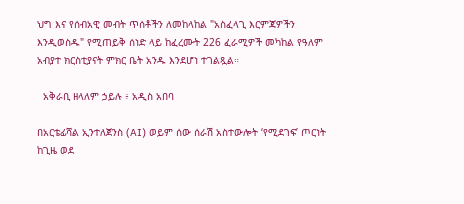ህግ እና የሰብአዊ መብት ጥሰቶችን ለመከላከል "አስፈላጊ እርምጃዎችን እንዲወስዱ" የሚጠይቅ ሰነድ ላይ ከፈረሙት 226 ፈራሚዎች መካከል የዓለም አብያተ ክርስቲያናት ምክር ቤት አንዱ እንደሆነ ተገልጿል።

  አቅራቢ ዘላለም ኃይሉ ፥ አዲስ አበባ

በአርቴፊሻል ኢንተለጀንስ (AI) ወይም ሰው ሰራሽ አስተውሎት ‘የሚደገፍ’ ጦርነት ከጊዜ ወደ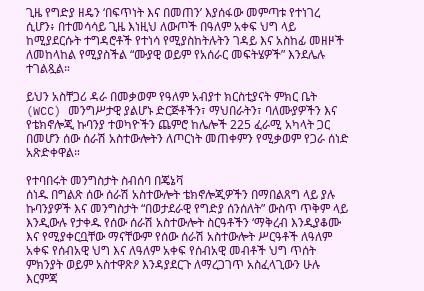ጊዜ የግድያ ዘዴን ‘በፍጥነት እና በመጠን’ እያሰፋው መምጣቱ የተነገረ ሲሆን፥ በተመሳሳይ ጊዜ እነዚህ ለውጦች በዓለም አቀፍ ህግ ላይ ከሚያደርሱት ተግዳሮቶች የተነሳ የሚያስከትሉትን ገዳይ እና አስከፊ መዘዞች ለመከላከል የሚያስችል “ሙያዊ ወይም የአሰራር መፍትሄዎች” እንደሌሉ ተገልጿል።

ይህን አስቸጋሪ ዳራ በመቃወም የዓለም አብያተ ክርስቲያናት ምክር ቤት (WCC) መንግሥታዊ ያልሆኑ ድርጅቶችን፣ ማህበራትን፣ ባለሙያዎችን እና የቴክኖሎጂ ኩባንያ ተወካዮችን ጨምሮ ከሌሎች 225 ፈራሚ አካላት ጋር በመሆን ሰው ሰራሽ አስተውሎትን ለጦርነት መጠቀምን የሚቃወም የጋራ ሰነድ አጽድቀዋል።

የተባበሩት መንግስታት ስብሰባ በጄኔቫ
ሰነዱ በግልጽ ሰው ሰራሽ አስተውሎት ቴክኖሎጂዎችን በማበልጸግ ላይ ያሉ ኩባንያዎች እና መንግስታት “በወታደራዊ የግድያ ሰንሰለት” ውስጥ ጥቅም ላይ እንዲውሉ የታቀዱ የሰው ሰራሽ አስተውሎት ስርዓቶችን ‘ማቅረብ እንዲያቆሙ እና የሚያቀርቧቸው ማናቸውም የሰው ሰራሽ አስተውሎት ሥርዓቶች ለዓለም አቀፍ የሰብአዊ ህግ እና ለዓለም አቀፍ የሰብአዊ መብቶች ህግ ጥሰት ምክንያት ወይም አስተዋጽዖ እንዳያደርጉ ለማረጋገጥ አስፈላጊውን ሁሉ እርምጃ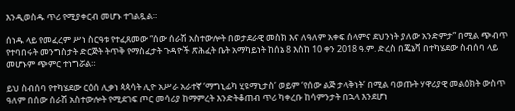እንዲወስዱ ጥሪ የሚያቀርብ መሆኑ ተገልጿል።

ሰነዱ ላይ የመፈረም ሥነ ስርዓቱ የተፈጸመው “ሰው ሰራሽ አስተውሎት በወታደራዊ መስክ እና ለዓለም አቀፍ ሰላምና ደህንነት ያለው አንድምታ” በሚል ጭብጥ የተባበሩት መንግስታት ድርጅት ትጥቅ የማስፈታት ጉዳዮች ጽሕፈት ቤት አማካይነት ከሰኔ 8 እስከ 10 ቀን 2018 ዓ.ም. ድረስ በጄኔቫ በተካሄደው ስብሰባ ላይ መሆኑም ጭምር ተነግሯል።

ይህ ስብሰባ የተካሄደው ርዕሰ ሊቃነ ጳጳሳት ሊዮ አሥራ አራተኛ ‘ማግኒፊካ ሂዩማኒታስ’ ወይም ‘የሰው ልጅ ታላቅነት’ በሚል ባወጡት ሃዋሪያዊ መልዕክት ውስጥ ዓለም በሰው ሰራሽ አስተውሎት የሚደገፍ ጦር መሳሪያ ከማምረት እንድትቆጠብ ጥሪ ካቀረቡ ከሳምንታት በኋላ እንደሆነ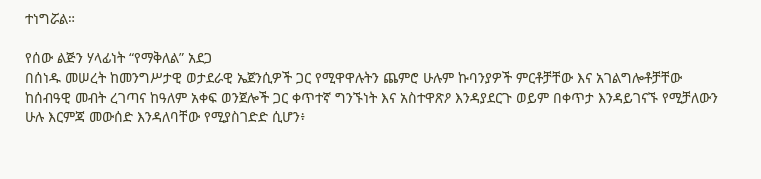ተነግሯል።

የሰው ልጅን ሃላፊነት “የማቅለል” አደጋ
በሰነዱ መሠረት ከመንግሥታዊ ወታደራዊ ኤጀንሲዎች ጋር የሚዋዋሉትን ጨምሮ ሁሉም ኩባንያዎች ምርቶቻቸው እና አገልግሎቶቻቸው ከሰብዓዊ መብት ረገጣና ከዓለም አቀፍ ወንጀሎች ጋር ቀጥተኛ ግንኙነት እና አስተዋጽዖ እንዳያደርጉ ወይም በቀጥታ እንዳይገናኙ የሚቻለውን ሁሉ እርምጃ መውሰድ እንዳለባቸው የሚያስገድድ ሲሆን፥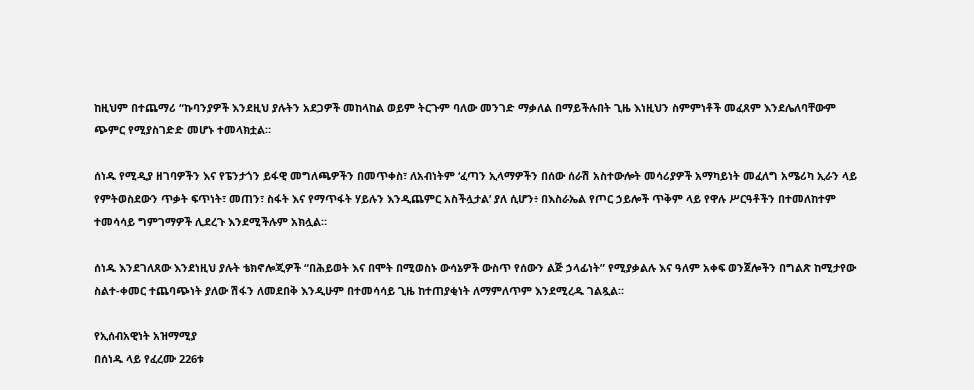ከዚህም በተጨማሪ “ኩባንያዎች እንደዚህ ያሉትን አደጋዎች መከላከል ወይም ትርጉም ባለው መንገድ ማቃለል በማይችሉበት ጊዜ እነዚህን ስምምነቶች መፈጸም እንደሌለባቸውም ጭምር የሚያስገድድ መሆኑ ተመላክቷል።

ሰነዱ የሚዲያ ዘገባዎችን እና የፔንታጎን ይፋዊ መግለጫዎችን በመጥቀስ፣ ለአብነትም ‘ፈጣን ኢላማዎችን በሰው ሰራሽ አስተውሎት መሳሪያዎች አማካይነት መፈለግ አሜሪካ ኢራን ላይ የምትወስደውን ጥቃት ፍጥነት፣ መጠን፣ ስፋት እና የማጥፋት ሃይሉን እንዲጨምር አስችሏታል’ ያለ ሲሆን፥ በእስራኤል የጦር ኃይሎች ጥቅም ላይ የዋሉ ሥርዓቶችን በተመለከተም ተመሳሳይ ግምገማዎች ሊደረጉ እንደሚችሉም አክሏል።

ሰነዱ እንደገለጸው እንደነዚህ ያሉት ቴክኖሎጂዎች “በሕይወት እና በሞት በሚወስኑ ውሳኔዎች ውስጥ የሰውን ልጅ ኃላፊነት” የሚያቃልሉ እና ዓለም አቀፍ ወንጀሎችን በግልጽ ከሚታየው ስልተ-ቀመር ተጨባጭነት ያለው ሽፋን ለመደበቅ እንዲሁም በተመሳሳይ ጊዜ ከተጠያቂነት ለማምለጥም እንደሚረዱ ገልጿል።

የኢሰብአዊነት አዝማሚያ
በሰነዱ ላይ የፈረሙ 226ቱ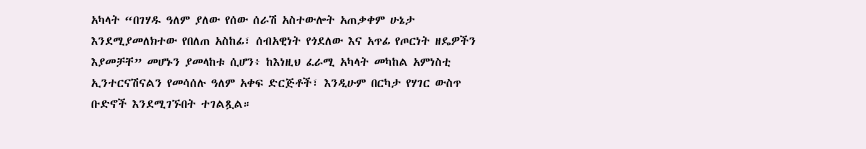አካላት “በገሃዱ ዓለም ያለው የሰው ሰራሽ አስተውሎት አጠቃቀም ሁኔታ እንደሚያመለክተው የበለጠ አስከፊ፣ ሰብአዊነት የጎደለው እና አጥፊ የጦርነት ዘዴዎችን እያመቻቸ” መሆኑን ያመላከቱ ሲሆን፥ ከእነዚህ ፈራሚ አካላት መካከል አምነስቲ ኢንተርናሽናልን የመሳሰሉ ዓለም አቀፍ ድርጅቶች፣ እንዲሁም በርካታ የሃገር ውስጥ ቡድኖች እንደሚገኙበት ተገልጿል።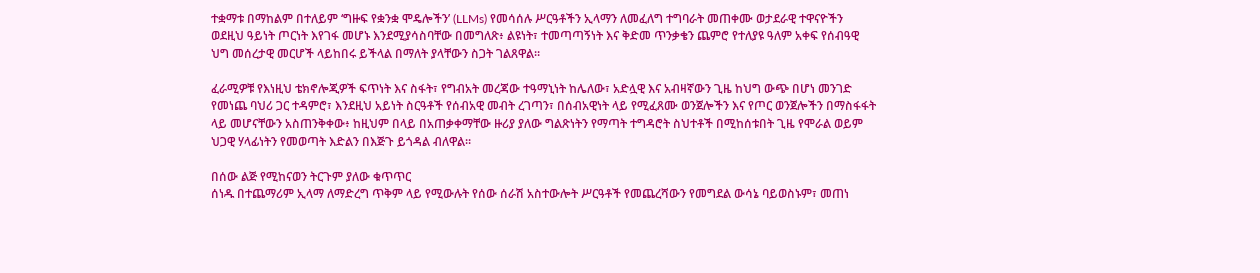ተቋማቱ በማከልም በተለይም ‘ግዙፍ የቋንቋ ሞዴሎችን’ (LLMs) የመሳሰሉ ሥርዓቶችን ኢላማን ለመፈለግ ተግባራት መጠቀሙ ወታደራዊ ተዋናዮችን ወደዚህ ዓይነት ጦርነት እየገፋ መሆኑ እንደሚያሳስባቸው በመግለጽ፥ ልዩነት፣ ተመጣጣኝነት እና ቅድመ ጥንቃቄን ጨምሮ የተለያዩ ዓለም አቀፍ የሰብዓዊ ህግ መሰረታዊ መርሆች ላይከበሩ ይችላል በማለት ያላቸውን ስጋት ገልጸዋል።

ፈራሚዎቹ የእነዚህ ቴክኖሎጂዎች ፍጥነት እና ስፋት፣ የግብአት መረጃው ተዓማኒነት ከሌለው፣ አድሏዊ እና አብዛኛውን ጊዜ ከህግ ውጭ በሆነ መንገድ የመነጨ ባህሪ ጋር ተዳምሮ፣ እንደዚህ አይነት ስርዓቶች የሰብአዊ መብት ረገጣን፣ በሰብአዊነት ላይ የሚፈጸሙ ወንጀሎችን እና የጦር ወንጀሎችን በማስፋፋት ላይ መሆናቸውን አስጠንቅቀው፥ ከዚህም በላይ በአጠቃቀማቸው ዙሪያ ያለው ግልጽነትን የማጣት ተግዳሮት ስህተቶች በሚከሰቱበት ጊዜ የሞራል ወይም ህጋዊ ሃላፊነትን የመወጣት እድልን በእጅጉ ይጎዳል ብለዋል።

በሰው ልጅ የሚከናወን ትርጉም ያለው ቁጥጥር
ሰነዱ በተጨማሪም ኢላማ ለማድረግ ጥቅም ላይ የሚውሉት የሰው ሰራሽ አስተውሎት ሥርዓቶች የመጨረሻውን የመግደል ውሳኔ ባይወስኑም፣ መጠነ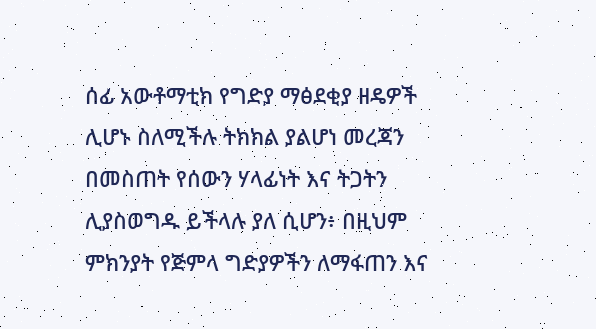ሰፊ አውቶማቲክ የግድያ ማፅደቂያ ዘዴዎች ሊሆኑ ስለሚችሉ ትክክል ያልሆነ መረጃን በመስጠት የሰውን ሃላፊነት እና ትጋትን ሊያስወግዱ ይችላሉ ያለ ሲሆን፥ በዚህም ምክንያት የጅምላ ግድያዎችን ለማፋጠን እና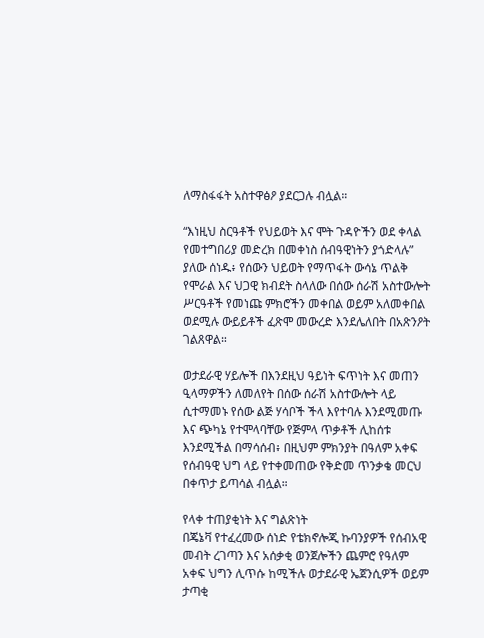ለማስፋፋት አስተዋፅዖ ያደርጋሉ ብሏል።

“እነዚህ ስርዓቶች የህይወት እና ሞት ጉዳዮችን ወደ ቀላል የመተግበሪያ መድረክ በመቀነስ ሰብዓዊነትን ያጎድላሉ” ያለው ሰነዱ፥ የሰውን ህይወት የማጥፋት ውሳኔ ጥልቅ የሞራል እና ህጋዊ ክብደት ስላለው በሰው ሰራሽ አስተውሎት ሥርዓቶች የመነጩ ምክሮችን መቀበል ወይም አለመቀበል ወደሚሉ ውይይቶች ፈጽሞ መውረድ እንደሌለበት በአጽንዖት ገልጸዋል።

ወታደራዊ ሃይሎች በእንደዚህ ዓይነት ፍጥነት እና መጠን ዒላማዎችን ለመለየት በሰው ሰራሽ አስተውሎት ላይ ሲተማመኑ የሰው ልጅ ሃሳቦች ችላ እየተባሉ እንደሚመጡ እና ጭካኔ የተሞላባቸው የጅምላ ጥቃቶች ሊከሰቱ እንደሚችል በማሳሰብ፥ በዚህም ምክንያት በዓለም አቀፍ የሰብዓዊ ህግ ላይ የተቀመጠው የቅድመ ጥንቃቄ መርህ በቀጥታ ይጣሳል ብሏል።

የላቀ ተጠያቂነት እና ግልጽነት
በጄኔቫ የተፈረመው ሰነድ የቴክኖሎጂ ኩባንያዎች የሰብአዊ መብት ረገጣን እና አሰቃቂ ወንጀሎችን ጨምሮ የዓለም አቀፍ ህግን ሊጥሱ ከሚችሉ ወታደራዊ ኤጀንሲዎች ወይም ታጣቂ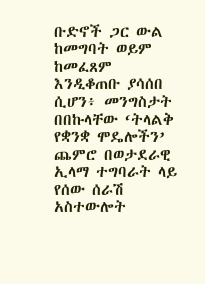ቡድኖች ጋር ውል ከመግባት ወይም ከመፈጸም እንዲቆጠቡ ያሳሰበ ሲሆን፥ መንግስታት በበኩላቸው ‘ትላልቅ የቋንቋ ሞዴሎችን’ ጨምሮ በወታደራዊ ኢላማ ተግባራት ላይ የሰው ሰራሽ አስተውሎት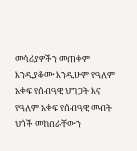መሳሪያዎችን መጠቀም እንዲያቆሙ እንዲሁም የዓለም አቀፍ የሰብዓዊ ህግጋት እና የዓለም አቀፍ የሰብዓዊ መብት ህጎች መከበራቸውን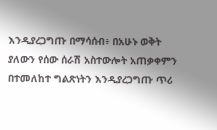እንዲያረጋግጡ በማሳሰብ፥ በአሁኑ ወቅት ያለውን የሰው ሰራሽ አስተውሎት አጠቃቀምን በተመለከተ ግልጽነትን እንዲያረጋግጡ ጥሪ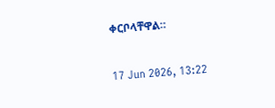ቀርቦላቸዋል።

17 Jun 2026, 13:22